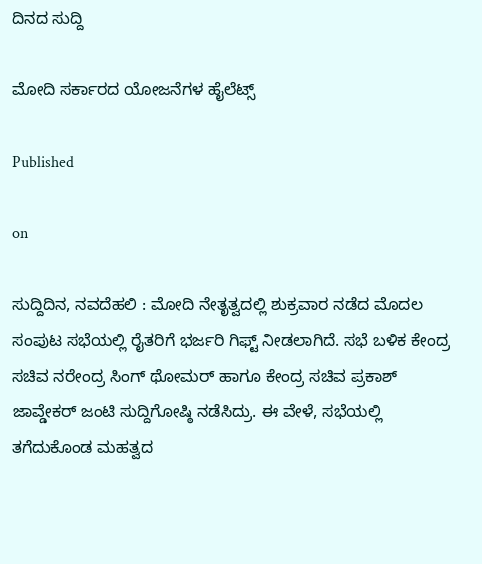ದಿನದ ಸುದ್ದಿ

ಮೋದಿ ಸರ್ಕಾರದ ಯೋಜನೆಗಳ ಹೈಲೆಟ್ಸ್

Published

on

ಸುದ್ದಿದಿನ, ನವದೆಹಲಿ : ಮೋದಿ ನೇತೃತ್ವದಲ್ಲಿ ಶುಕ್ರವಾರ ನಡೆದ ಮೊದಲ ಸಂಪುಟ ಸಭೆಯಲ್ಲಿ ರೈತರಿಗೆ ಭರ್ಜರಿ ಗಿಫ್ಟ್ ನೀಡಲಾಗಿದೆ. ಸಭೆ ಬಳಿಕ ಕೇಂದ್ರ ಸಚಿವ ನರೇಂದ್ರ ಸಿಂಗ್ ಥೋಮರ್ ಹಾಗೂ ಕೇಂದ್ರ ಸಚಿವ ಪ್ರಕಾಶ್ ಜಾವ್ಡೇಕರ್ ಜಂಟಿ ಸುದ್ದಿಗೋಷ್ಠಿ ನಡೆಸಿದ್ರು. ಈ ವೇಳೆ, ಸಭೆಯಲ್ಲಿ ತಗೆದುಕೊಂಡ ಮಹತ್ವದ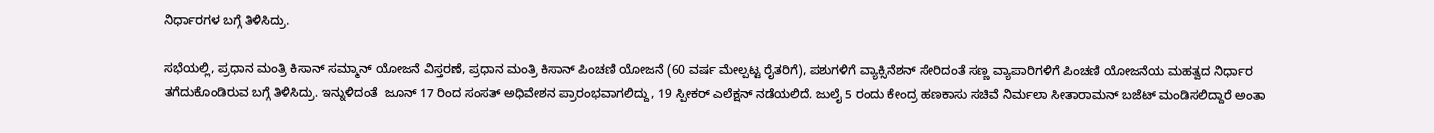ನಿರ್ಧಾರಗಳ ಬಗ್ಗೆ ತಿಳಿಸಿದ್ರು.

ಸಭೆಯಲ್ಲಿ, ಪ್ರಧಾನ ಮಂತ್ರಿ ಕಿಸಾನ್ ಸಮ್ಮಾನ್ ಯೋಜನೆ ವಿಸ್ತರಣೆ, ಪ್ರಧಾನ ಮಂತ್ರಿ ಕಿಸಾನ್ ಪಿಂಚಣಿ ಯೋಜನೆ (60 ವರ್ಷ ಮೇಲ್ಪಟ್ಟ ರೈತರಿಗೆ), ಪಶುಗಳಿಗೆ ವ್ಯಾಕ್ಸಿನೆಶನ್ ಸೇರಿದಂತೆ ಸಣ್ಣ ವ್ಯಾಪಾರಿಗಳಿಗೆ ಪಿಂಚಣಿ ಯೋಜನೆಯ ಮಹತ್ವದ ನಿರ್ಧಾರ ತಗೆದುಕೊಂಡಿರುವ ಬಗ್ಗೆ ತಿಳಿಸಿದ್ರು. ಇನ್ನುಳಿದಂತೆ  ಜೂನ್ 17 ರಿಂದ ಸಂಸತ್ ಅಧಿವೇಶನ ಪ್ರಾರಂಭವಾಗಲಿದ್ದು, 19 ಸ್ಪೀಕರ್ ಎಲೆಕ್ಷನ್ ನಡೆಯಲಿದೆ. ಜುಲೈ 5 ರಂದು ಕೇಂದ್ರ ಹಣಕಾಸು ಸಚಿವೆ ನಿರ್ಮಲಾ ಸೀತಾರಾಮನ್ ಬಜೆಟ್ ಮಂಡಿಸಲಿದ್ದಾರೆ ಅಂತಾ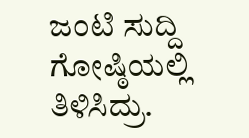ಜಂಟಿ ಸುದ್ದಿ ಗೋಷ್ಠಿಯಲ್ಲಿ ತಿಳಿಸಿದ್ರು.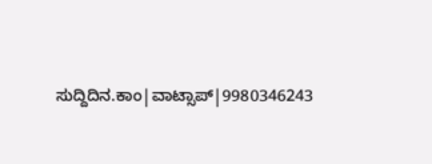ಸುದ್ದಿದಿನ.ಕಾಂ|ವಾಟ್ಸಾಪ್|9980346243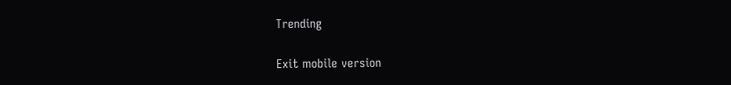Trending

Exit mobile version